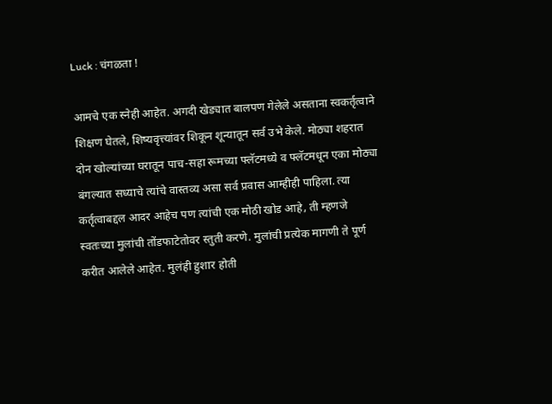Luck : चंगळता !

आमचे एक स्नेही आहेत. अगदी खेड्यात बालपण गेलेले असताना स्वकर्तृत्वाने शिक्षण घेतले, शिष्यवृत्त्यांवर शिकून शून्यातून सर्व उभे केले. मोठ्या शहरात दोन खोल्यांच्या घरातून पाच-सहा रूमच्या फ्लॅटमध्ये व फ्लॅटमधून एका मोठ्या बंगल्यात सध्याचे त्यांचे वास्तव्य असा सर्व प्रवास आम्हीही पाहिला. त्या कर्तृत्वाबद्दल आदर आहेच पण त्यांची एक मोठी खोड आहे, ती म्हणजे स्वतःच्या मुलांची तोंडफाटेतोवर स्तुती करणे. मुलांची प्रत्येक मागणी ते पूर्ण करीत आलेले आहेत. मुलंही हुशार होती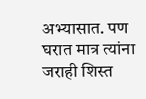अभ्यासात. पण घरात मात्र त्यांना जराही शिस्त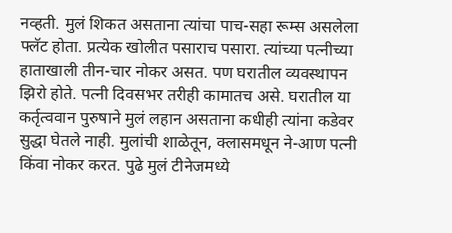नव्हती. मुलं शिकत असताना त्यांचा पाच-सहा रूम्स असलेला फ्लॅट होता. प्रत्येक खोलीत पसाराच पसारा. त्यांच्या पत्नीच्या हाताखाली तीन-चार नोकर असत. पण घरातील व्यवस्थापन झिरो होते. पत्नी दिवसभर तरीही कामातच असे. घरातील या कर्तृत्ववान पुरुषाने मुलं लहान असताना कधीही त्यांना कडेवर सुद्धा घेतले नाही. मुलांची शाळेतून, क्लासमधून ने-आण पत्नी किंवा नोकर करत. पुढे मुलं टीनेजमध्ये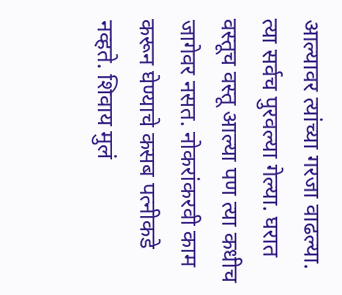आल्यावर त्यांच्या गरजा वाढल्या. त्या सर्वच पुरवल्या गेल्या. घरात वस्तूच वस्तू आल्या पण त्या कधीच जागेवर नसत. नोकरांकरवी काम करून घेण्याचे कसब पत्नीकडे नव्हते. शिवाय मुलं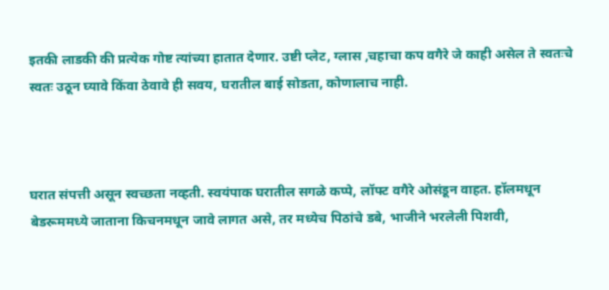इतकी लाडकी की प्रत्येक गोष्ट त्यांच्या हातात देणार. उष्टी प्लेट, ग्लास ,चहाचा कप वगैरे जे काही असेल ते स्वतःचे स्वतः उठून घ्यावे किंवा ठेवावे ही सवय, घरातील बाई सोडता, कोणालाच नाही.



घरात संपत्ती असून स्वच्छता नव्हती. स्वयंपाक घरातील सगळे कप्पे, लॉफ्ट वगैरे ओसंडून वाहत. हॉलमधून बेडरूममध्ये जाताना किचनमधून जावे लागत असे, तर मध्येच पिठांचे डबे, भाजीने भरलेली पिशवी,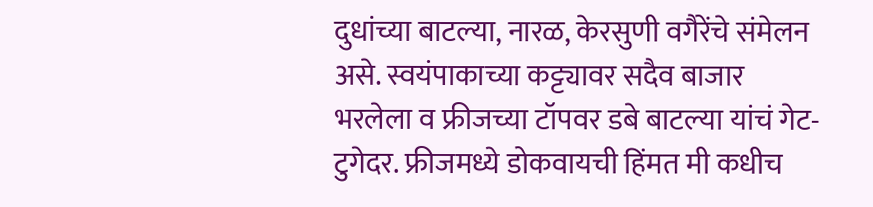दुधांच्या बाटल्या, नारळ, केरसुणी वगैरेंचे संमेलन असे. स्वयंपाकाच्या कट्ट्यावर सदैव बाजार भरलेला व फ्रीजच्या टॉपवर डबे बाटल्या यांचं गेट-टुगेदर. फ्रीजमध्ये डोकवायची हिंमत मी कधीच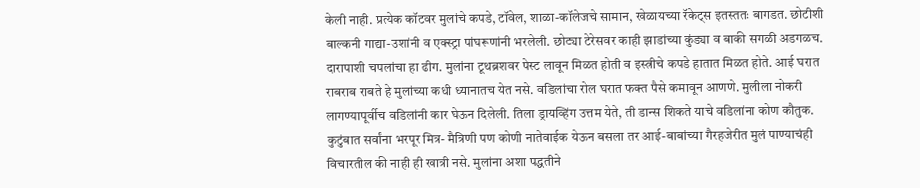केली नाही. प्रत्येक कॉटवर मुलांचे कपडे, टॉवेल, शाळा-कॉलेजचे सामान, खेळायच्या रॅकेट्स इतस्ततः बागडत. छोटीशी बाल्कनी गाद्या-उशांनी व एक्स्ट्रा पांघरूणांनी भरलेली. छोट्या टेरेसवर काही झाडांच्या कुंड्या व बाकी सगळी अडगळच. दारापाशी चपलांचा हा ढीग. मुलांना टूथब्रशवर पेस्ट लावून मिळत होती व इस्त्रीचे कपडे हातात मिळत होते. आई घरात राबराब राबते हे मुलांच्या कधी ध्यानातच येत नसे. वडिलांचा रोल घरात फक्त पैसे कमावून आणणे. मुलीला नोकरी लागण्यापूर्वीच वडिलांनी कार घेऊन दिलेली. तिला ड्रायव्हिंग उत्तम येते, ती डान्स शिकते याचे वडिलांना कोण कौतुक. कुटुंबात सर्वांना भरपूर मित्र- मैत्रिणी पण कोणी नातेवाईक येऊन बसला तर आई-बाबांच्या गैरहजेरीत मुलं पाण्याचंही विचारतील की नाही ही खात्री नसे. मुलांना अशा पद्धतीने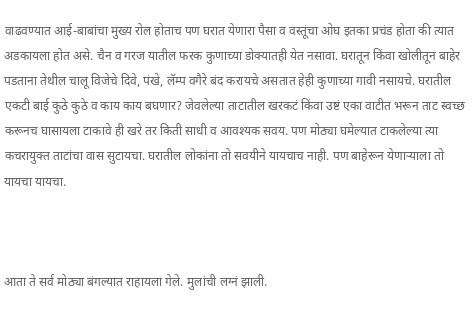वाढवण्यात आई-बाबांचा मुख्य रोल होताच पण घरात येणारा पैसा व वस्तूंचा ओघ इतका प्रचंड होता की त्यात अडकायला होत असे. चैन व गरज यातील फरक कुणाच्या डोक्यातही येत नसावा. घरातून किंवा खोलीतून बाहेर पडताना तेथील चालू विजेचे दिवे, पंखे, लॅम्प वगैरे बंद करायचे असतात हेही कुणाच्या गावी नसायचे. घरातील एकटी बाई कुठे कुठे व काय काय बघणार? जेवलेल्या ताटातील खरकटं किंवा उष्टं एका वाटीत भरून ताट स्वच्छ करूनच घासायला टाकावे ही खरे तर किती साधी व आवश्यक सवय. पण मोठ्या घमेल्यात टाकलेल्या त्या कचरायुक्त ताटांचा वास सुटायचा. घरातील लोकांना तो सवयीने यायचाच नाही. पण बाहेरून येणाऱ्याला तो यायचा यायचा.



आता ते सर्व मोठ्या बंगल्यात राहायला गेले. मुलांची लग्नं झाली.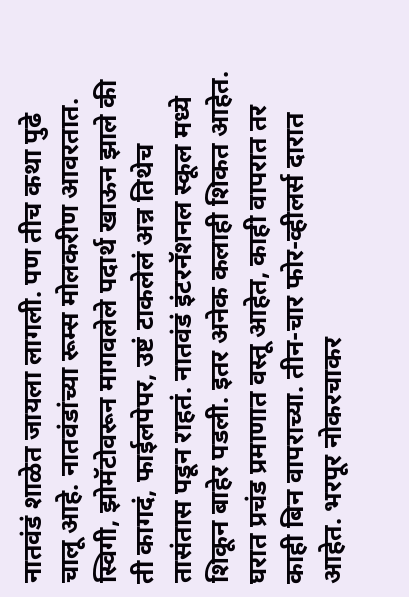नातवंडं शाळेत जायला लागली. पण तीच कथा पुढे चालू आहे. नातवंडांच्या रूम्स मोलकरीण आवरतात. स्विगी, झोमॅटोवरून मागवलेले पदार्थ खाऊन झाले की ती कागदं, फाईलपेपर, उष्टं टाकलेलं अन्न तिथेच तासंतास पडून राहतं. नातवंडं इंटरनॅशनल स्कूल मध्ये शिकून बाहेर पडली. इतर अनेक कलाही शिकत आहेत. घरात प्रचंड प्रमाणात वस्तू आहेत, काही वापरात तर काही बिन वापराच्या. तीन-चार फोर-व्हीलर्स दारात आहेत. भरपूर नोकरचाकर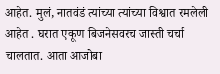आहेत. मुलं, नातवंडं त्यांच्या त्यांच्या विश्वात रमलेली आहेत . घरात एकूण बिजनेसवरच जास्ती चर्चा चालतात. आता आजोबा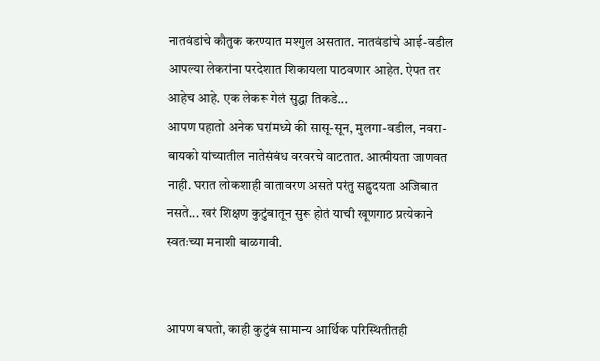नातवंडांचे कौतुक करण्यात मश्गुल असतात. नातवंडांचे आई-वडील आपल्या लेकरांना परदेशात शिकायला पाठवणार आहेत. ऐपत तर आहेच आहे. एक लेकरू गेलं सुद्धा तिकडे...
आपण पहातो अनेक घरांमध्ये की सासू-सून, मुलगा-वडील, नवरा-बायको यांच्यातील नातेसंबंध वरवरचे वाटतात. आत्मीयता जाणवत नाही. घरात लोकशाही वातावरण असते परंतु सह्रुदयता अजिबात नसते... खरं शिक्षण कुटुंबातून सुरू होतं याची खूणगाठ प्रत्येकाने स्वतःच्या मनाशी बाळगावी.


आपण बघतो, काही कुटुंबं सामान्य आर्थिक परिस्थितीतही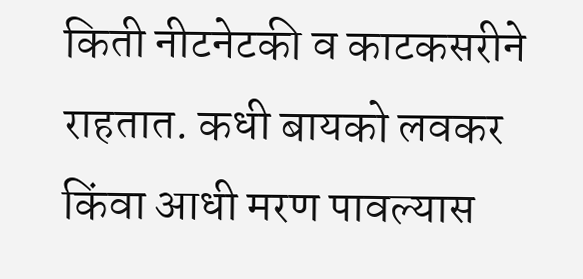किती नीटनेटकी व काटकसरीने राहतात. कधी बायको लवकर किंवा आधी मरण पावल्यास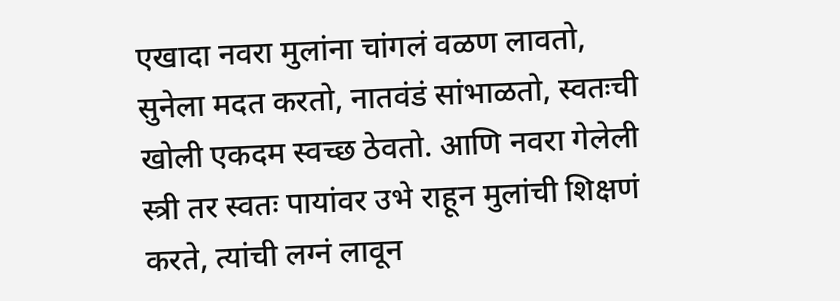एखादा नवरा मुलांना चांगलं वळण लावतो, सुनेला मदत करतो, नातवंडं सांभाळतो, स्वतःची खोली एकदम स्वच्छ ठेवतो. आणि नवरा गेलेली स्त्री तर स्वतः पायांवर उभे राहून मुलांची शिक्षणं करते, त्यांची लग्नं लावून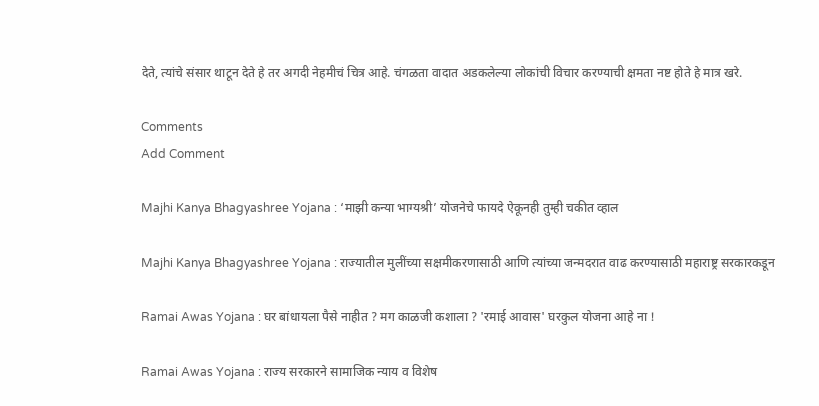देते, त्यांचे संसार थाटून देते हे तर अगदी नेहमीचं चित्र आहे. चंगळता वादात अडकलेल्या लोकांची विचार करण्याची क्षमता नष्ट होते हे मात्र खरे.

Comments
Add Comment

Majhi Kanya Bhagyashree Yojana : ‘माझी कन्या भाग्यश्री’ योजनेचे फायदे ऐकूनही तुम्ही चकीत व्हाल

Majhi Kanya Bhagyashree Yojana : राज्यातील मुलींच्या सक्षमीकरणासाठी आणि त्यांच्या जन्मदरात वाढ करण्यासाठी महाराष्ट्र सरकारकडून

Ramai Awas Yojana : घर बांधायला पैसे नाहीत ? मग काळजी कशाला ? 'रमाई आवास' घरकुल योजना आहे ना !

Ramai Awas Yojana : राज्य सरकारने सामाजिक न्याय व विशेष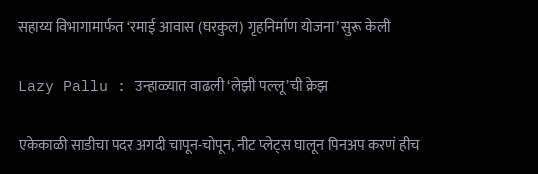सहाय्य विभागामार्फत ‘रमाई आवास (घरकुल) गृहनिर्माण योजना’ सुरू केली

Lazy Pallu : उन्हाळ्यात वाढली ‘लेझी पल्लू’ची क्रेझ

एकेकाळी साडीचा पदर अगदी चापून-चोपून, नीट प्लेट्स घालून पिनअप करणं हीच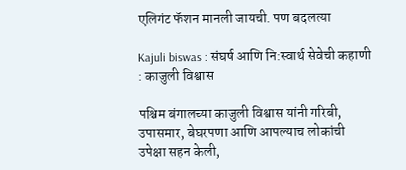एलिगंट फॅशन मानली जायची. पण बदलत्या

Kajuli biswas : संघर्ष आणि नि:स्वार्थ सेवेची कहाणी : काजुली विश्वास

पश्चिम बंगालच्या काजुली विश्वास यांनी गरिबी, उपासमार, बेघरपणा आणि आपल्याच लोकांची उपेक्षा सहन केली,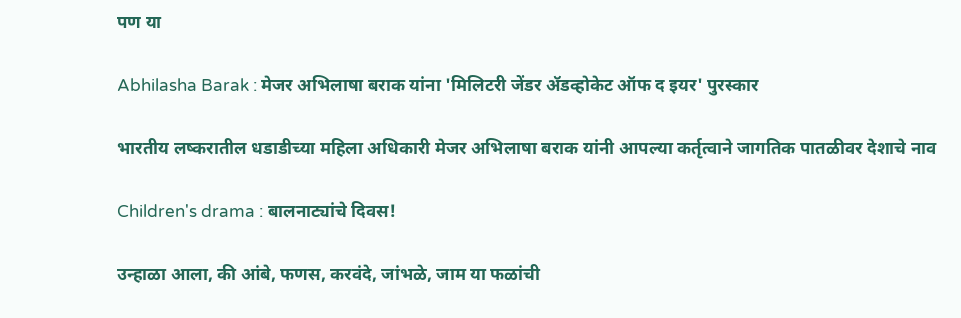पण या

Abhilasha Barak : मेजर अभिलाषा बराक यांना 'मिलिटरी जेंडर ॲडव्होकेट ऑफ द इयर' पुरस्कार

भारतीय लष्करातील धडाडीच्या महिला अधिकारी मेजर अभिलाषा बराक यांनी आपल्या कर्तृत्वाने जागतिक पातळीवर देशाचे नाव

Children's drama : बालनाट्यांचे दिवस!

उन्हाळा आला, की आंबे, फणस, करवंदे, जांभळे, जाम या फळांची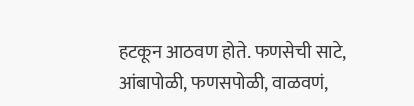हटकून आठवण होते. फणसेची साटे, आंबापोळी, फणसपोळी, वाळवणं,